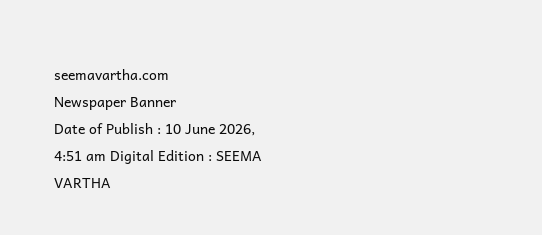seemavartha.com
Newspaper Banner
Date of Publish : 10 June 2026, 4:51 am Digital Edition : SEEMA VARTHA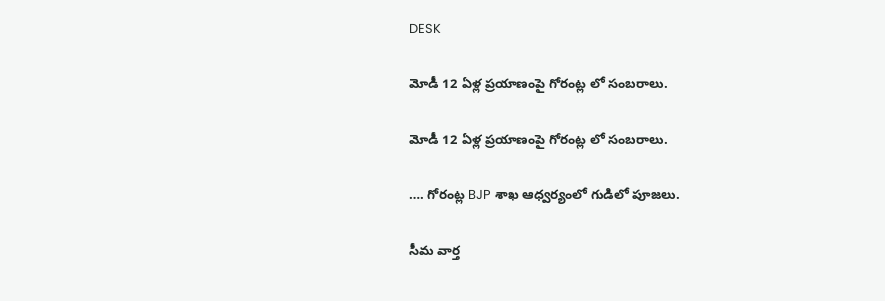DESK

మోడీ 12 ఏళ్ల ప్రయాణంపై గోరంట్ల లో సంబరాలు.

మోడీ 12 ఏళ్ల ప్రయాణంపై గోరంట్ల లో సంబరాలు.

…. గోరంట్ల BJP శాఖ ఆధ్వర్యంలో గుడిలో పూజలు.

సీమ వార్త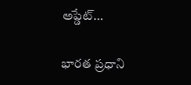అప్డేట్…

భారత ప్రధాని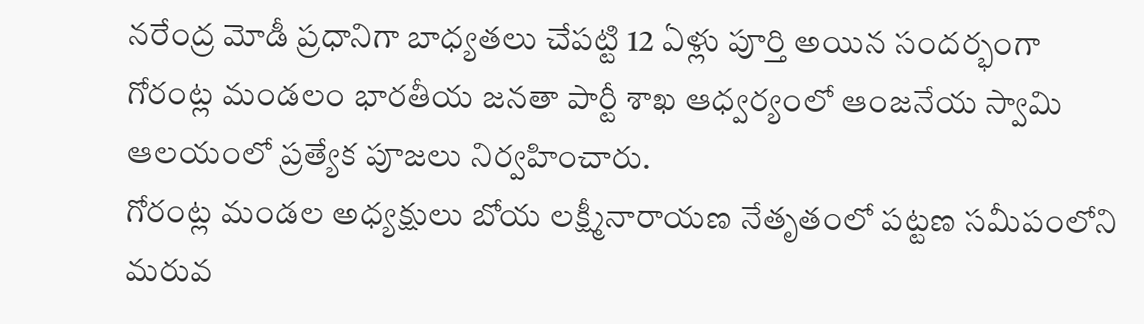నరేంద్ర మోడీ ప్రధానిగా బాధ్యతలు చేపట్టి 12 ఏళ్లు పూర్తి అయిన సందర్భంగా గోరంట్ల మండలం భారతీయ జనతా పార్టీ శాఖ ఆధ్వర్యంలో ఆంజనేయ స్వామి ఆలయంలో ప్రత్యేక పూజలు నిర్వహించారు.
గోరంట్ల మండల అధ్యక్షులు బోయ లక్ష్మీనారాయణ నేతృతంలో పట్టణ సమీపంలోని మరువ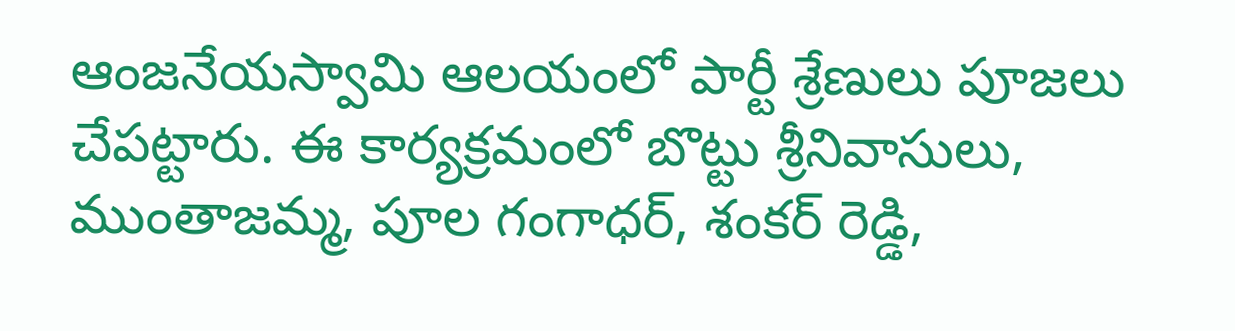ఆంజనేయస్వామి ఆలయంలో పార్టీ శ్రేణులు పూజలు చేపట్టారు. ఈ కార్యక్రమంలో బొట్టు శ్రీనివాసులు, ముంతాజమ్మ, పూల గంగాధర్, శంకర్ రెడ్డి,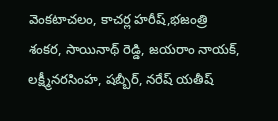వెంకటాచలం, కాచర్ల హరీష్,భజంత్రి శంకర, సాయినాథ్ రెడ్డి, జయరాం నాయక్, లక్ష్మీనరసింహ, షబ్బీర్, నరేష్ యతీష్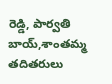రెడ్డి, పార్వతి బాయ్,శాంతమ్మ తదితరులు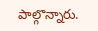పాల్గొన్నారు.